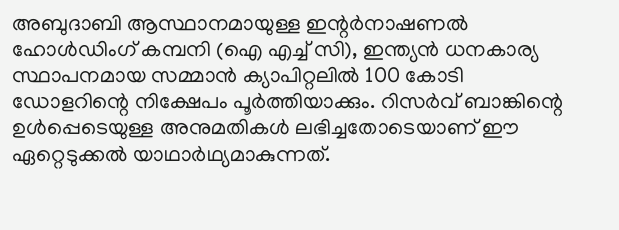അബുദാബി ആസ്ഥാനമായുള്ള ഇന്റർനാഷണൽ ഹോൾഡിംഗ് കമ്പനി (ഐ എച്ച് സി), ഇന്ത്യൻ ധനകാര്യ സ്ഥാപനമായ സമ്മാൻ ക്യാപിറ്റലിൽ 100 കോടി ഡോളറിന്റെ നിക്ഷേപം പൂർത്തിയാക്കും. റിസർവ് ബാങ്കിന്റെ ഉൾപ്പെടെയുള്ള അനുമതികൾ ലഭിച്ചതോടെയാണ് ഈ ഏറ്റെടുക്കൽ യാഥാർഥ്യമാകുന്നത്.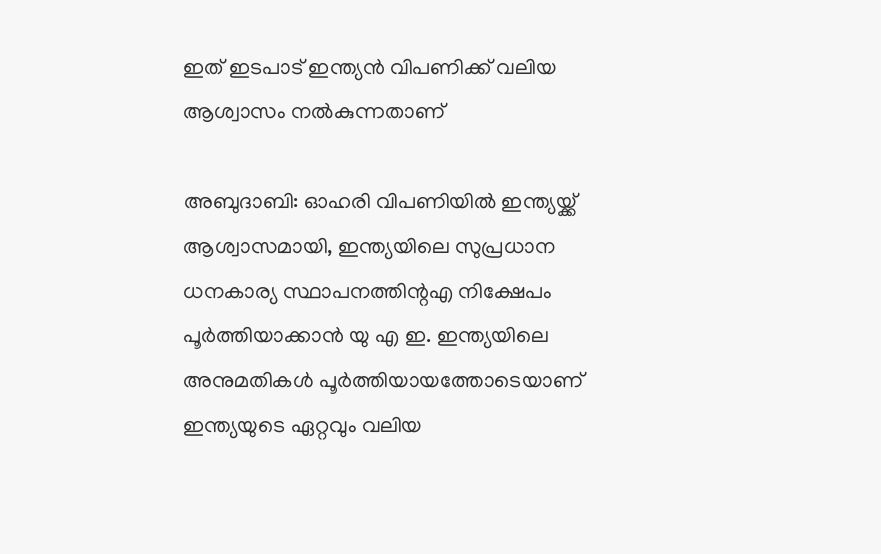ഇത് ഇടപാട് ഇന്ത്യൻ വിപണിക്ക് വലിയ ആശ്വാസം നൽകുന്നതാണ്

അബുദാബി: ഓഹരി വിപണിയിൽ ഇന്ത്യയ്ക്ക് ആശ്വാസമായി, ഇന്ത്യയിലെ സുപ്രധാന ധനകാര്യ സ്ഥാപനത്തിന്റഎ നിക്ഷേപം പൂർത്തിയാക്കാൻ യു എ ഇ. ഇന്ത്യയിലെ അനുമതികൾ പൂർത്തിയായത്തോടെയാണ് ഇന്ത്യയുടെ ഏറ്റവും വലിയ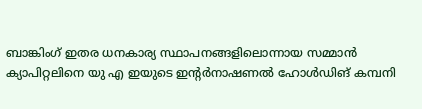ബാങ്കിംഗ് ഇതര ധനകാര്യ സ്ഥാപനങ്ങളിലൊന്നായ സമ്മാൻ ക്യാപിറ്റലിനെ യു എ ഇയുടെ ഇന്റർനാഷണൽ ഹോൾഡിങ് കമ്പനി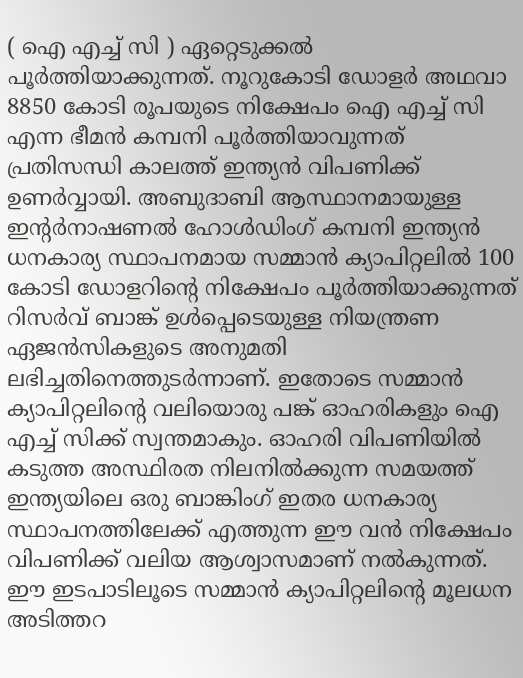( ഐ എച്ച് സി ) ഏറ്റെടുക്കൽ പൂർത്തിയാക്കുന്നത്. നൂറുകോടി ഡോളർ അഥവാ 8850 കോടി രൂപയുടെ നിക്ഷേപം ഐ എച്ച് സി എന്ന ഭീമൻ കമ്പനി പൂർത്തിയാവുന്നത് പ്രതിസന്ധി കാലത്ത് ഇന്ത്യൻ വിപണിക്ക് ഉണർവ്വായി. അബുദാബി ആസ്ഥാനമായുള്ള ഇന്റർനാഷണൽ ഹോൾഡിംഗ് കമ്പനി ഇന്ത്യൻ ധനകാര്യ സ്ഥാപനമായ സമ്മാൻ ക്യാപിറ്റലിൽ 100 കോടി ഡോളറിന്റെ നിക്ഷേപം പൂർത്തിയാക്കുന്നത് റിസർവ് ബാങ്ക് ഉൾപ്പെടെയുള്ള നിയന്ത്രണ ഏജൻസികളുടെ അനുമതി ലഭിച്ചതിനെത്തുടർന്നാണ്. ഇതോടെ സമ്മാൻ ക്യാപിറ്റലിന്റെ വലിയൊരു പങ്ക് ഓഹരികളും ഐ എച്ച് സിക്ക് സ്വന്തമാകും. ഓഹരി വിപണിയിൽ കടുത്ത അസ്ഥിരത നിലനിൽക്കുന്ന സമയത്ത് ഇന്ത്യയിലെ ഒരു ബാങ്കിംഗ് ഇതര ധനകാര്യ സ്ഥാപനത്തിലേക്ക് എത്തുന്ന ഈ വൻ നിക്ഷേപം വിപണിക്ക് വലിയ ആശ്വാസമാണ് നൽകുന്നത്. ഈ ഇടപാടിലൂടെ സമ്മാൻ ക്യാപിറ്റലിന്റെ മൂലധന അടിത്തറ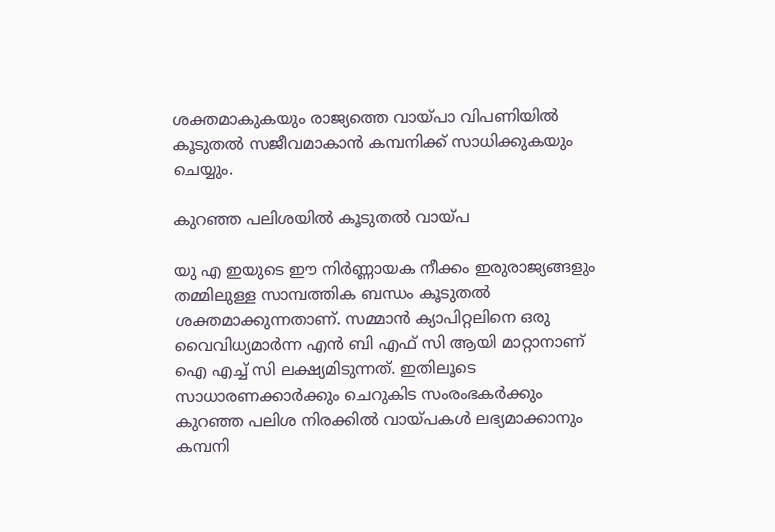ശക്തമാകുകയും രാജ്യത്തെ വായ്പാ വിപണിയിൽ കൂടുതൽ സജീവമാകാൻ കമ്പനിക്ക് സാധിക്കുകയും ചെയ്യും.

കുറഞ്ഞ പലിശയിൽ കൂടുതൽ വായ്പ

യു എ ഇയുടെ ഈ നിർണ്ണായക നീക്കം ഇരുരാജ്യങ്ങളും തമ്മിലുള്ള സാമ്പത്തിക ബന്ധം കൂടുതൽ ശക്തമാക്കുന്നതാണ്. സമ്മാൻ ക്യാപിറ്റലിനെ ഒരു വൈവിധ്യമാർന്ന എൻ ബി എഫ്‌ സി ആയി മാറ്റാനാണ് ഐ എച്ച് സി ലക്ഷ്യമിടുന്നത്. ഇതിലൂടെ സാധാരണക്കാർക്കും ചെറുകിട സംരംഭകർക്കും കുറഞ്ഞ പലിശ നിരക്കിൽ വായ്പകൾ ലഭ്യമാക്കാനും കമ്പനി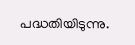പദ്ധതിയിടുന്നു.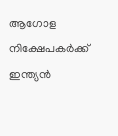ആഗോള നിക്ഷേപകർക്ക് ഇന്ത്യൻ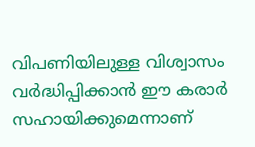വിപണിയിലുള്ള വിശ്വാസം വർദ്ധിപ്പിക്കാൻ ഈ കരാർ സഹായിക്കുമെന്നാണ്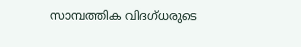സാമ്പത്തിക വിദഗ്ധരുടെ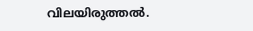വിലയിരുത്തൽ.